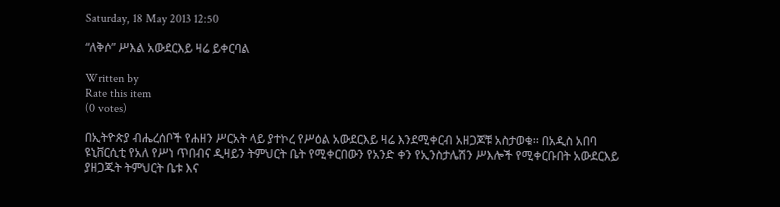Saturday, 18 May 2013 12:50

“ለቅሶ” ሥእል አውደርእይ ዛሬ ይቀርባል

Written by
Rate this item
(0 votes)

በኢትዮጵያ ብሔረሰቦች የሐዘን ሥርአት ላይ ያተኮረ የሥዕል አውደርእይ ዛሬ እንደሚቀርብ አዘጋጆቹ አስታወቁ፡፡ በአዲስ አበባ ዩኒቨርሲቲ የአለ የሥነ ጥበብና ዲዛይን ትምህርት ቤት የሚቀርበውን የአንድ ቀን የኢንስታሌሽን ሥእሎች የሚቀርቡበት አውደርእይ ያዘጋጁት ትምህርት ቤቱ እና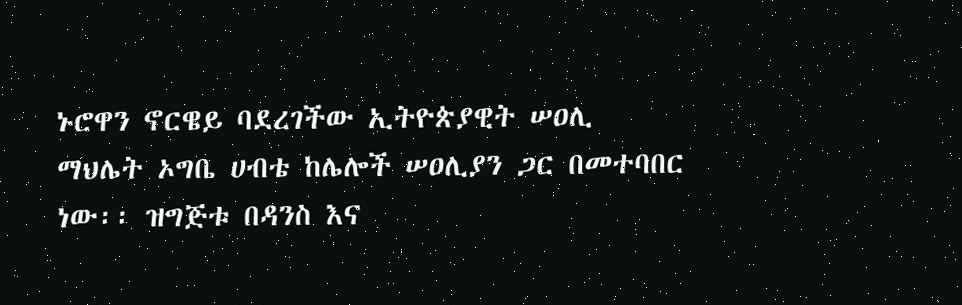ኑሮዋን ኖርዌይ ባደረገችው ኢትዮጵያዊት ሠዐሊ ማህሌት ኦግቤ ሀብቴ ከሌሎች ሠዐሊያን ጋር በመተባበር ነው፡፡ ዝግጅቱ በዳንስ እና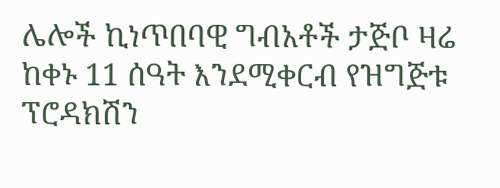ሌሎች ኪነጥበባዊ ግብአቶች ታጅቦ ዛሬ ከቀኑ 11 ሰዓት እንደሚቀርብ የዝግጅቱ ፕሮዳክሽን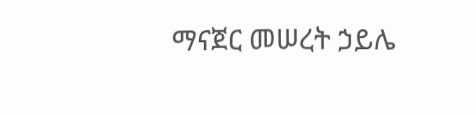ማናጀር መሠረት ኃይሌ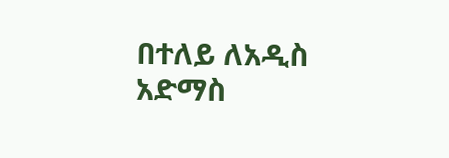በተለይ ለአዲስ አድማስ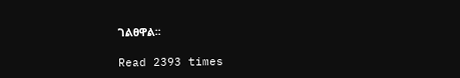ገልፀዋል፡፡

Read 2393 times